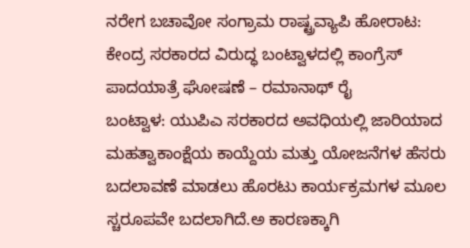ನರೇಗ ಬಚಾವೋ ಸಂಗ್ರಾಮ ರಾಷ್ಟ್ರವ್ಯಾಪಿ ಹೋರಾಟ: ಕೇಂದ್ರ ಸರಕಾರದ ವಿರುದ್ಧ ಬಂಟ್ವಾಳದಲ್ಲಿ ಕಾಂಗ್ರೆಸ್ ಪಾದಯಾತ್ರೆ ಘೋಷಣೆ – ರಮಾನಾಥ್ ರೈ
ಬಂಟ್ವಾಳ: ಯುಪಿಎ ಸರಕಾರದ ಅವಧಿಯಲ್ಲಿ ಜಾರಿಯಾದ ಮಹತ್ವಾಕಾಂಕ್ಷೆಯ ಕಾಯ್ದೆಯ ಮತ್ತು ಯೋಜನೆಗಳ ಹೆಸರು ಬದಲಾವಣೆ ಮಾಡಲು ಹೊರಟು ಕಾರ್ಯಕ್ರಮಗಳ ಮೂಲ ಸ್ಚರೂಪವೇ ಬದಲಾಗಿದೆ.ಅ ಕಾರಣಕ್ಕಾಗಿ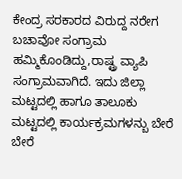ಕೇಂದ್ರ ಸರಕಾರದ ವಿರುದ್ದ ನರೇಗ ಬಚಾವೋ ಸಂಗ್ರಾಮ ಹಮ್ಮಿಕೊಂಡಿದ್ದು,ರಾಷ್ಟ್ರ ವ್ಯಾಪಿ ಸಂಗ್ರಾಮವಾಗಿದೆ. ಇದು ಜಿಲ್ಲಾ ಮಟ್ಟದಲ್ಲಿ ಹಾಗೂ ತಾಲೂಕು ಮಟ್ಟದಲ್ಲಿ ಕಾರ್ಯಕ್ರಮಗಳನ್ಬು ಬೇರೆ ಬೇರೆ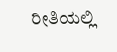ರೀತಿಯಲ್ಲಿ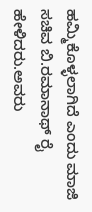ಹಮ್ಮಿಕೊಳ್ಳಲಾಗಿದೆ ಎಂದು ಮಾಜಿ ಸಚಿವ ಬಿ.ರಮಾನಾಥ್ ರೈ ಹೇಳಿದರು.ಅವರು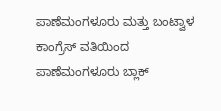ಪಾಣೆಮಂಗಳೂರು ಮತ್ತು ಬಂಟ್ವಾಳ ಕಾಂಗ್ರೆಸ್ ವತಿಯಿಂದ ಪಾಣೆಮಂಗಳೂರು ಬ್ಲಾಕ್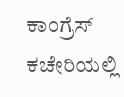ಕಾಂಗ್ರೆಸ್ ಕಚೇರಿಯಲ್ಲಿ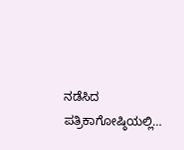ನಡೆಸಿದ ಪತ್ರಿಕಾಗೋಷ್ಠಿಯಲ್ಲಿ…